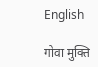English

गोवा मुक्ति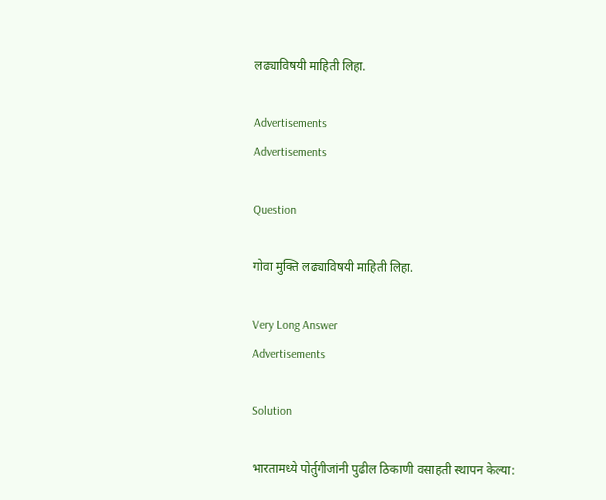लढ्याविषयी माहिती लिहा.

Advertisements
Advertisements

Question

गोवा मुक्ति लढ्याविषयी माहिती लिहा.

Very Long Answer
Advertisements

Solution

भारतामध्ये पोर्तुगीजांनी पुढील ठिकाणी वसाहती स्थापन केल्या: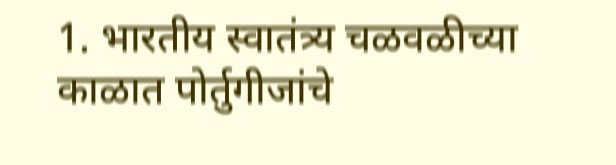1. भारतीय स्वातंत्र्य चळवळीच्या काळात पोर्तुगीजांचे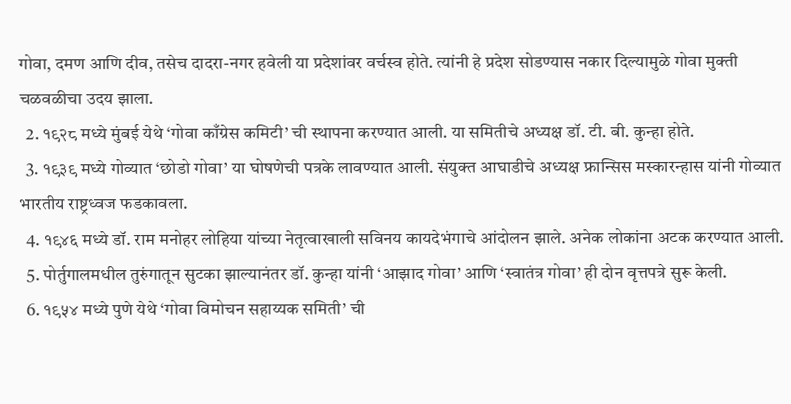गोवा, दमण आणि दीव, तसेच दादरा-नगर हवेली या प्रदेशांवर वर्चस्व होते. त्यांनी हे प्रदेश सोडण्यास नकार दिल्यामुळे गोवा मुक्ती चळवळीचा उदय झाला.
  2. १९२८ मध्ये मुंबई येथे ‘गोवा काँग्रेस कमिटी’ ची स्थापना करण्यात आली. या समितीचे अध्यक्ष डॉ. टी. बी. कुन्हा होते.
  3. १९३९ मध्ये गोव्यात ‘छोडो गोवा’ या घोषणेची पत्रके लावण्यात आली. संयुक्त आघाडीचे अध्यक्ष फ्रान्सिस मस्कारन्हास यांनी गोव्यात भारतीय राष्ट्रध्वज फडकावला.
  4. १९४६ मध्ये डॉ. राम मनोहर लोहिया यांच्या नेतृत्वाखाली सविनय कायदेभंगाचे आंदोलन झाले. अनेक लोकांना अटक करण्यात आली.
  5. पोर्तुगालमधील तुरुंगातून सुटका झाल्यानंतर डॉ. कुन्हा यांनी ‘आझाद गोवा’ आणि ‘स्वातंत्र गोवा’ ही दोन वृत्तपत्रे सुरू केली.
  6. १९५४ मध्ये पुणे येथे ‘गोवा विमोचन सहाय्यक समिती’ ची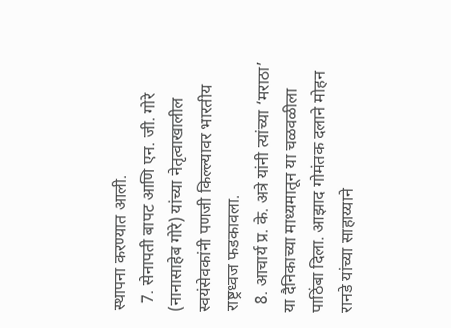स्थापना करण्यात आली.
  7. सेनापती बापट आणि एन. जी. गोरे (नानासाहेब गोरे) यांच्या नेतृत्वाखालील स्वयंसेवकांनी पणजी किल्ल्यावर भारतीय राष्ट्रध्वज फडकावला.
  8. आचार्य प्र. के. अत्रे यांनी त्यांच्या ‘मराठा’ या दैनिकाच्या माध्यमातून या चळवळीला पाठिंबा दिला. आझाद गोमंतक दलाने मोहन रानडे यांच्या साहाय्याने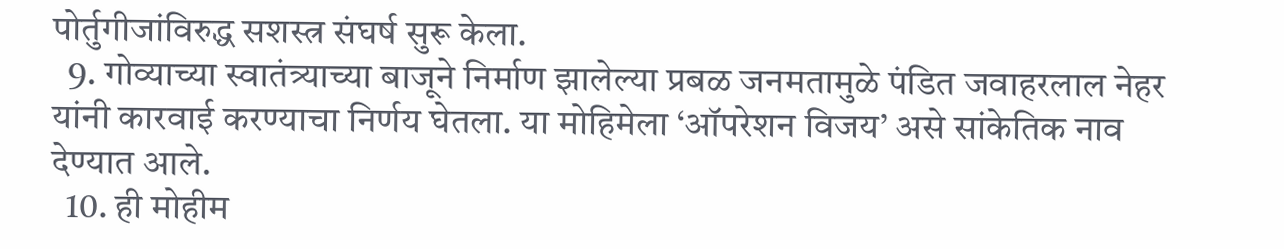पोर्तुगीजांविरुद्ध सशस्त्र संघर्ष सुरू केला.
  9. गोव्याच्या स्वातंत्र्याच्या बाजूने निर्माण झालेल्या प्रबळ जनमतामुळे पंडित जवाहरलाल नेहर यांनी कारवाई करण्याचा निर्णय घेतला. या मोहिमेला ‘ऑपरेशन विजय’ असे सांकेतिक नाव देण्यात आले.
  10. ही मोहीम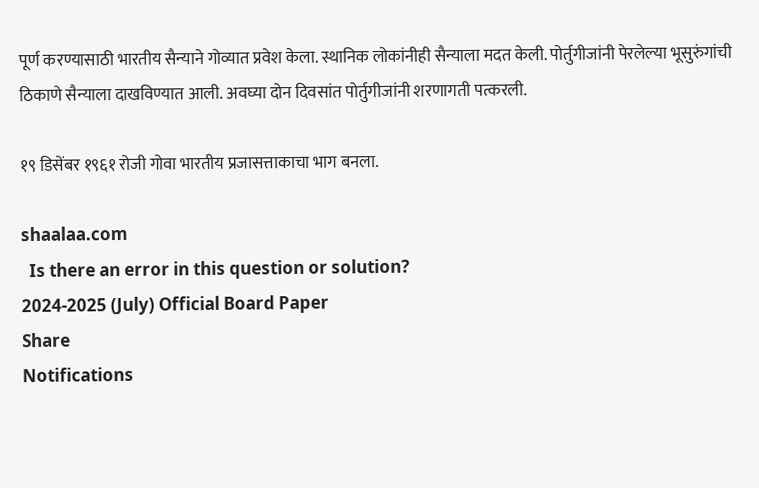पूर्ण करण्यासाठी भारतीय सैन्याने गोव्यात प्रवेश केला. स्थानिक लोकांनीही सैन्याला मदत केली. पोर्तुगीजांनी पेरलेल्या भूसुरुंगांची ठिकाणे सैन्याला दाखविण्यात आली. अवघ्या दोन दिवसांत पोर्तुगीजांनी शरणागती पत्करली.

१९ डिसेंबर १९६१ रोजी गोवा भारतीय प्रजासत्ताकाचा भाग बनला.

shaalaa.com
  Is there an error in this question or solution?
2024-2025 (July) Official Board Paper
Share
Notifications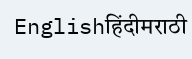Englishहिंदीमराठी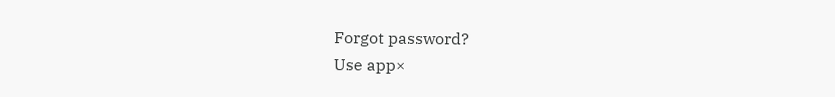Forgot password?
Use app×